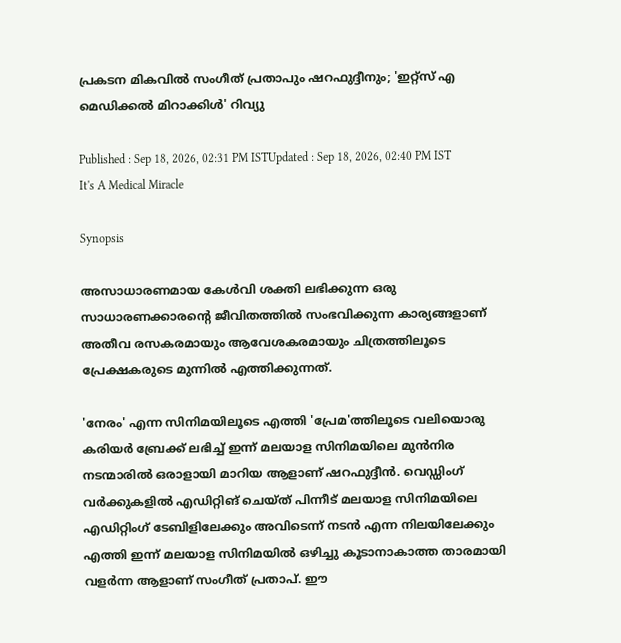പ്രകടന മികവിൽ സംഗീത് പ്രതാപും ഷറഫുദ്ദീനും; 'ഇറ്റ്സ് എ മെഡിക്കൽ മിറാക്കിൾ' റിവ്യു

Published : Sep 18, 2026, 02:31 PM ISTUpdated : Sep 18, 2026, 02:40 PM IST
It's A Medical Miracle

Synopsis

അസാധാരണമായ കേൾവി ശക്തി ലഭിക്കുന്ന ഒരു സാധാരണക്കാരൻ്റെ ജീവിതത്തിൽ സംഭവിക്കുന്ന കാര്യങ്ങളാണ് അതീവ രസകരമായും ആവേശകരമായും ചിത്രത്തിലൂടെ പ്രേക്ഷകരുടെ മുന്നിൽ എത്തിക്കുന്നത്.

'നേരം' എന്ന സിനിമയിലൂടെ എത്തി 'പ്രേമ'ത്തിലൂടെ വലിയൊരു കരിയർ ബ്രേക്ക് ലഭിച്ച് ഇന്ന് മലയാള സിനിമയിലെ മുൻനിര നടന്മാരിൽ ഒരാളായി മാറിയ ആളാണ് ഷറഫുദ്ദീൻ. വെഡ്ഡിംഗ് വർക്കുകളിൽ എഡിറ്റിങ് ചെയ്ത് പിന്നീട് മലയാള സിനിമയിലെ എഡിറ്റിംഗ് ടേബിളിലേക്കും അവിടെന്ന് നടൻ എന്ന നിലയിലേക്കും എത്തി ഇന്ന് മലയാള സിനിമയിൽ ഒഴിച്ചു കൂടാനാകാത്ത താരമായി വളർന്ന ആളാണ് സംഗീത് പ്രതാപ്. ഈ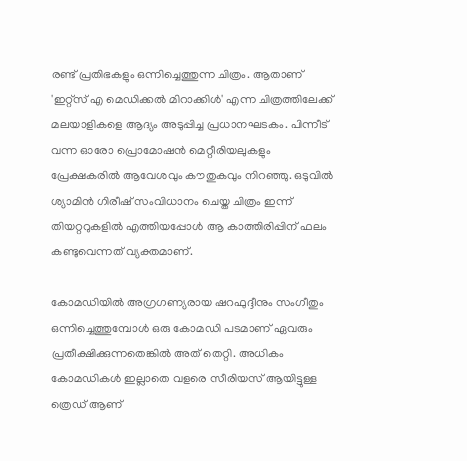രണ്ട് പ്രതിഭകളും ഒന്നിച്ചെത്തുന്ന ചിത്രം. ആതാണ് 'ഇറ്റ്സ് എ മെഡിക്കൽ മിറാക്കിൾ' എന്ന ചിത്രത്തിലേക്ക് മലയാളികളെ ആദ്യം അടുപ്പിച്ച പ്രധാനഘടകം. പിന്നീട് വന്ന ഓരോ പ്രൊമോഷൻ മെറ്റീരിയലുകളും പ്രേക്ഷകരിൽ ആവേശവും കൗതുകവും നിറഞ്ഞു. ഒടുവിൽ ശ്യാമിൻ ഗിരീഷ് സംവിധാനം ചെയ്ത ചിത്രം ഇന്ന് തിയറ്ററുകളിൽ എത്തിയപ്പോൾ ആ കാത്തിരിപ്പിന് ഫലം കണ്ടുവെന്നത് വ്യക്തമാണ്.

കോമഡിയിൽ അഗ്രഗണ്യരായ ഷറഫുദ്ദീനും സംഗീതും ഒന്നിച്ചെത്തുമ്പോൾ ഒരു കോമഡി പടമാണ് ഏവരും പ്രതീക്ഷിക്കുന്നതെങ്കിൽ അത് തെറ്റി. അധികം കോമഡികൾ ഇല്ലാതെ വളരെ സീരിയസ് ആയിട്ടുള്ള ത്രെഡ് ആണ്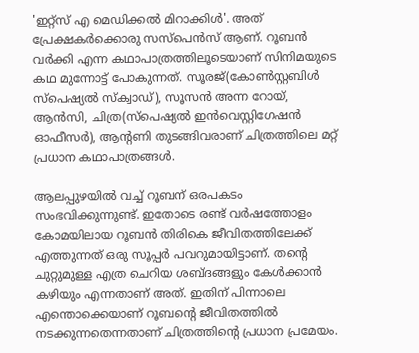'ഇറ്റ്സ് എ മെഡിക്കൽ മിറാക്കിൾ'. അത് പ്രേക്ഷകര്‍ക്കൊരു സസ്പെന്‍സ് ആണ്. റൂബൻ വർക്കി എന്ന കഥാപാത്രത്തിലൂടെയാണ് സിനിമയുടെ കഥ മുന്നോട്ട് പോകുന്നത്. സൂരജ്(കോൺസ്റ്റബിൾ സ്പെഷ്യൽ സ്ക്വാഡ്), സൂസൻ അന്ന റോയ്, ആൻസി, ചിത്ര(സ്പെഷ്യൽ ഇൻവെസ്റ്റിഗേഷൻ ഓഫീസർ), ആന്റണി തുടങ്ങിവരാണ് ചിത്രത്തിലെ മറ്റ് പ്രധാന കഥാപാത്രങ്ങൾ.

ആലപ്പുഴയിൽ വച്ച് റൂബന് ഒരപകടം സംഭവിക്കുന്നുണ്ട്. ഇതോടെ രണ്ട് വർഷത്തോളം കോമയിലായ റൂബൻ തിരികെ ജീവിതത്തിലേക്ക് എത്തുന്നത് ഒരു സൂപ്പർ പവറുമായിട്ടാണ്. തന്റെ ചുറ്റുമുള്ള എത്ര ചെറിയ ശബ്ദങ്ങളും കേൾക്കാൻ കഴിയും എന്നതാണ് അത്. ഇതിന് പിന്നാലെ എന്തൊക്കെയാണ് റൂബന്റെ ജീവിതത്തിൽ നടക്കുന്നതെന്നതാണ് ചിത്രത്തിന്റെ പ്രധാന പ്രമേയം.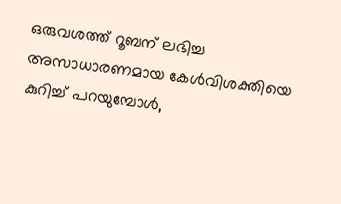ഒരുവശത്ത് റൂബന് ലഭിച്ച അസാധാരണമായ കേൾവിശക്തിയെ കുറിച്ച് പറയുമ്പോൾ,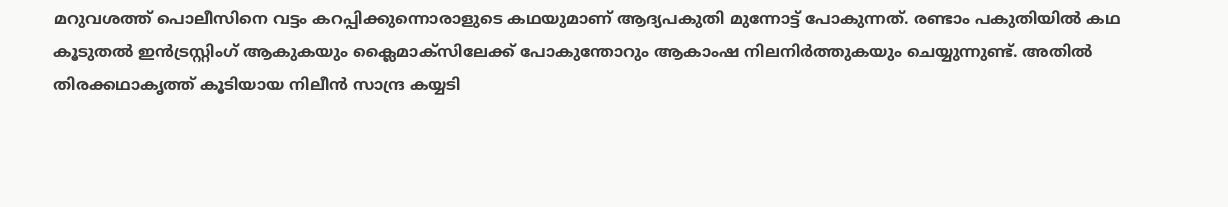മറുവശത്ത് പൊലീസിനെ വട്ടം കറപ്പിക്കുന്നൊരാളുടെ കഥയുമാണ് ആദ്യപകുതി മുന്നോട്ട് പോകുന്നത്. രണ്ടാം പകുതിയിൽ കഥ കൂടുതൽ ഇന്‍ട്രസ്റ്റിംഗ് ആകുകയും ക്ലൈമാക്സിലേക്ക് പോകുന്തോറും ആകാംഷ നിലനിർത്തുകയും ചെയ്യുന്നുണ്ട്. അതിൽ തിരക്കഥാകൃത്ത് കൂടിയായ നിലീൻ സാന്ദ്ര കയ്യടി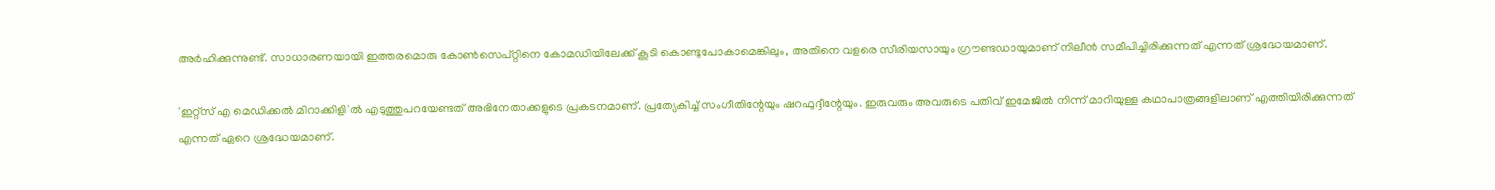അർഹിക്കുന്നുണ്ട്. സാധാരണയായി ഇത്തരമൊരു കോൺസെപ്റ്റിനെ കോമഡിയിലേക്ക് കൂടി കൊണ്ടുപോകാമെങ്കിലും, അതിനെ വളരെ സീരിയസായും ഗ്രൗണ്ടഡായുമാണ് നിലീൻ സമീപിച്ചിരിക്കുന്നത് എന്നത് ശ്രദ്ധേയമാണ്.

'ഇറ്റ്സ് എ മെഡിക്കൽ മിറാക്കിളി'ൽ എടുത്തുപറയേണ്ടത് അഭിനേതാക്കളുടെ പ്രകടനമാണ്. പ്രത്യേകിച്ച് സംഗീതിന്റേയും ഷറഫുദ്ദീന്റേയും. ഇരുവരും അവരുടെ പതിവ് ഇമേജിൽ നിന്ന് മാറിയുള്ള കഥാപാത്രങ്ങളിലാണ് എത്തിയിരിക്കുന്നത് എന്നത് ഏറെ ശ്രദ്ധേയമാണ്.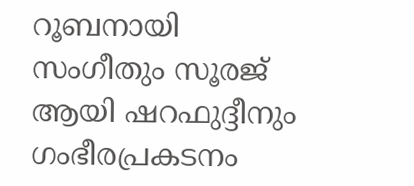റൂബനായി സംഗീതും സൂരജ് ആയി ഷറഫുദ്ദീനും ഗംഭീരപ്രകടനം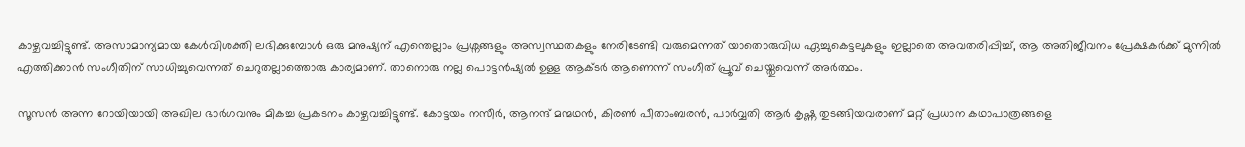കാഴ്ചവച്ചിട്ടുണ്ട്. അസാമാന്യമായ കേൾവിശക്തി ലഭിക്കുമ്പോൾ ഒരു മനുഷ്യന് എന്തെല്ലാം പ്രശ്നങ്ങളും അസ്വസ്ഥതകളും നേരിടേണ്ടി വരുമെന്നത് യാതൊരുവിധ ഏച്ചുകെട്ടലുകളും ഇല്ലാതെ അവതരിപ്പിച്ച്, ആ അതിജീവനം പ്രേക്ഷകർക്ക് മുന്നിൽ എത്തിക്കാൻ സംഗീതിന് സാധിച്ചുവെന്നത് ചെറുതല്ലാത്തൊരു കാര്യമാണ്. താനൊരു നല്ല പൊട്ടന്‍ഷ്യല്‍ ഉള്ള ആക്ടർ ആണെന്ന് സംഗീത് പ്രൂവ് ചെയ്തുവെന്ന് അര്‍ത്ഥം.

സൂസൻ അന്ന റോയിയായി അഖില ഭാർഗവനും മികച്ച പ്രകടനം കാഴ്ചവച്ചിട്ടുണ്ട്. കോട്ടയം നസീർ, ആനന്ദ് മന്മഥൻ, കിരൺ പീതാംബരൻ, പാർവ്വതി ആർ കൃഷ്ണ തുടങ്ങിയവരാണ് മറ്റ് പ്രധാന കഥാപാത്രങ്ങളെ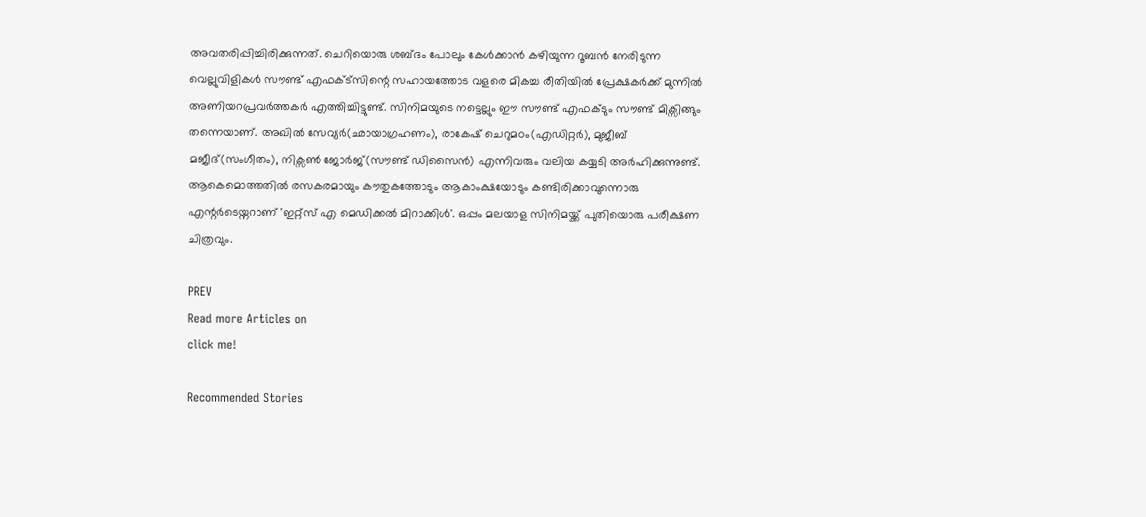അവതരിപ്പിച്ചിരിക്കുന്നത്. ചെറിയൊരു ശബ്ദം പോലും കേൾക്കാൻ കഴിയുന്ന റൂബൻ നേരിടുന്ന വെല്ലുവിളികൾ സൗണ്ട് എഫക്ട്സിന്റെ സഹായത്തോട വളരെ മികച്ച രീതിയിൽ പ്രേക്ഷകർക്ക് മുന്നിൽ അണിയറപ്രവർത്തകർ എത്തിച്ചിട്ടുണ്ട്. സിനിമയുടെ നട്ടെല്ലും ഈ സൗണ്ട് എഫക്ടും സൗണ്ട് മിക്സിങ്ങും തന്നെയാണ്. അഖിൽ സേവ്യർ(ഛായാഗ്രഹണം), രാകേഷ് ചെറുമഠം(എഡിറ്റർ), മുജീബ് മജീദ്(സംഗീതം), നിക്സൺ ജോർജ്(സൗണ്ട് ഡിസൈൻ) എന്നിവരും വലിയ കയ്യടി അർഹിക്കുന്നുണ്ട്. ആകെമൊത്തതിൽ രസകരമായും കൗതുകത്തോടും ആകാംക്ഷയോടും കണ്ടിരിക്കാവുന്നൊരു എന്റർടെയ്നറാണ് 'ഇറ്റ്സ് എ മെഡിക്കൽ മിറാക്കിൾ'. ഒപ്പം മലയാള സിനിമയ്ക്ക് പുതിയൊരു പരീക്ഷണ ചിത്രവും.

PREV
Read more Articles on
click me!

Recommended Stories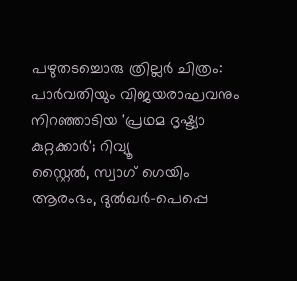പഴുതടച്ചൊരു ത്രില്ലർ ചിത്രം: പാർവതിയും വിജയരാഘവനും നിറഞ്ഞാടിയ 'പ്രഥമ ദൃഷ്ട്യാ കുറ്റക്കാർ'; റിവ്യൂ
സ്റ്റൈൽ, സ്വാഗ് ഗെയിം ആരംഭം, ദുൽഖർ-പെപ്പെ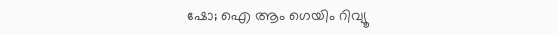ഷോ; ഐ ആം ഗെയിം റിവ്യൂ